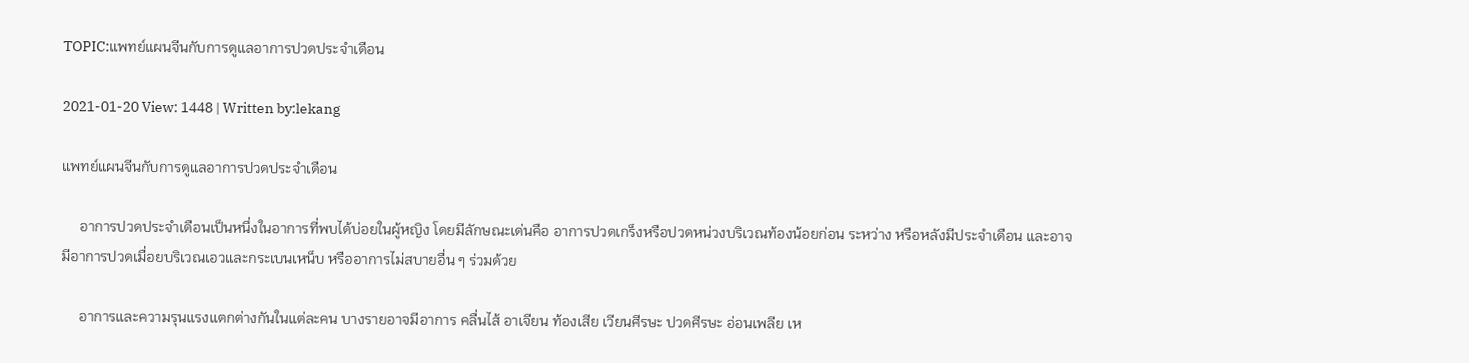TOPIC:แพทย์แผนจีนกับการดูแลอาการปวดประจำเดือน

2021-01-20 View: 1448 | Written by:lekang

แพทย์แผนจีนกับการดูแลอาการปวดประจำเดือน

     อาการปวดประจำเดือนเป็นหนึ่งในอาการที่พบได้บ่อยในผู้หญิง โดยมีลักษณะเด่นคือ อาการปวดเกร็งหรือปวดหน่วงบริเวณท้องน้อยก่อน ระหว่าง หรือหลังมีประจำเดือน และอาจมีอาการปวดเมื่อยบริเวณเอวและกระเบนเหน็บ หรืออาการไม่สบายอื่น ๆ ร่วมด้วย

     อาการและความรุนแรงแตกต่างกันในแต่ละคน บางรายอาจมีอาการ คลื่นไส้ อาเจียน ท้องเสีย เวียนศีรษะ ปวดศีรษะ อ่อนเพลีย เห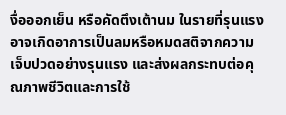งื่อออกเย็น หรือคัดตึงเต้านม ในรายที่รุนแรงอาจเกิดอาการเป็นลมหรือหมดสติจากความเจ็บปวดอย่างรุนแรง และส่งผลกระทบต่อคุณภาพชีวิตและการใช้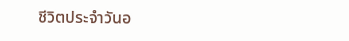ชีวิตประจำวันอ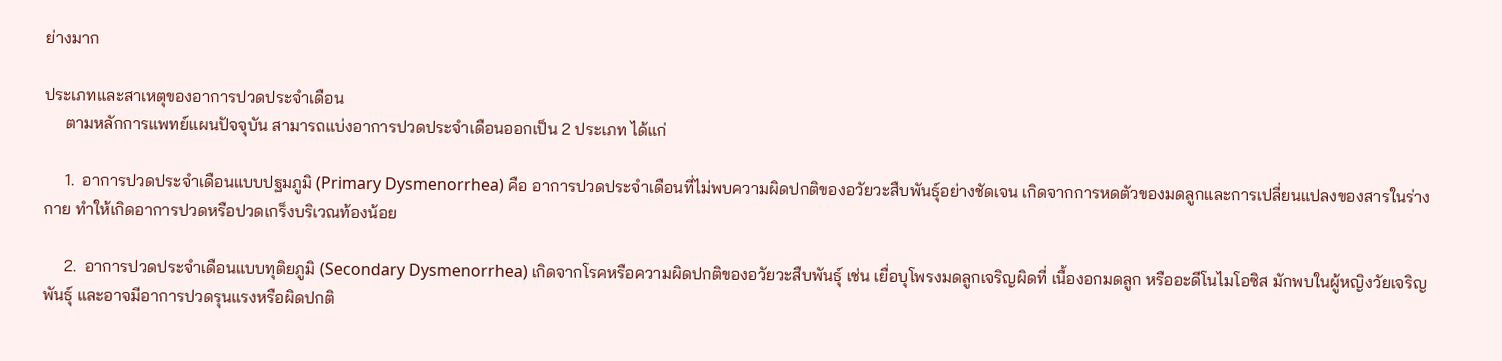ย่างมาก

ประเภทและสาเหตุของอาการปวดประจำเดือน
     ตามหลักการแพทย์แผนปัจจุบัน สามารถแบ่งอาการปวดประจำเดือนออกเป็น 2 ประเภท ได้แก่

     1.  อาการปวดประจำเดือนแบบปฐมภูมิ (Primary Dysmenorrhea) คือ อาการปวดประจำเดือนที่ไม่พบความผิดปกติของอวัยวะสืบพันธุ์อย่างชัดเจน เกิดจากการหดตัวของมดลูกและการเปลี่ยนแปลงของสารในร่างกาย ทำให้เกิดอาการปวดหรือปวดเกร็งบริเวณท้องน้อย

     2.  อาการปวดประจำเดือนแบบทุติยภูมิ (Secondary Dysmenorrhea) เกิดจากโรคหรือความผิดปกติของอวัยวะสืบพันธุ์ เช่น เยื่อบุโพรงมดลูกเจริญผิดที่ เนื้องอกมดลูก หรืออะดีโนไมโอซิส มักพบในผู้หญิงวัยเจริญพันธุ์ และอาจมีอาการปวดรุนแรงหรือผิดปกติ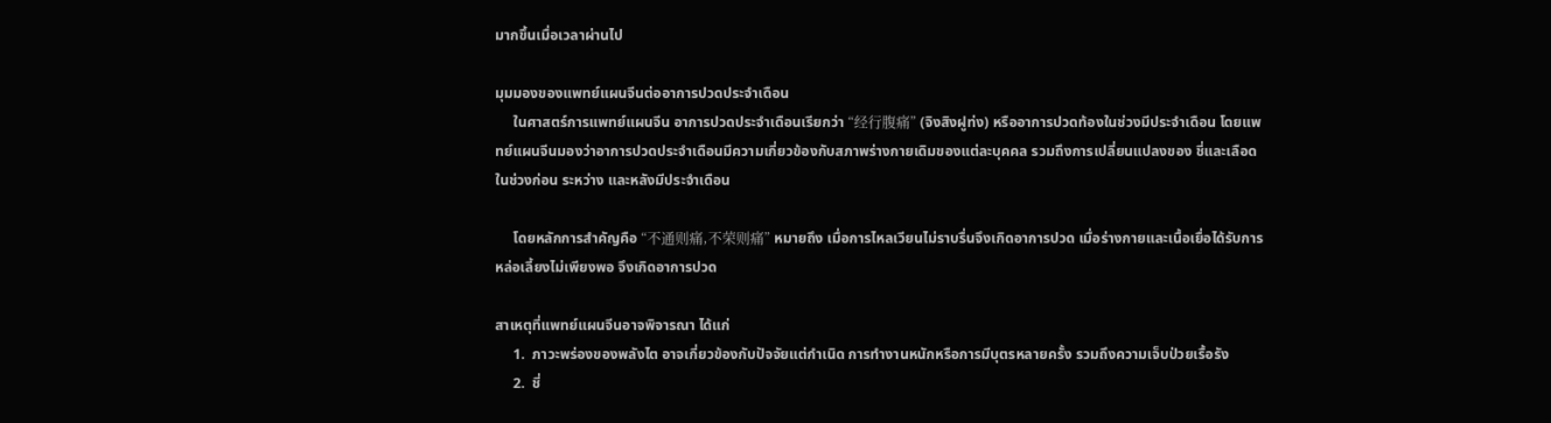มากขึ้นเมื่อเวลาผ่านไป

มุมมองของแพทย์แผนจีนต่ออาการปวดประจำเดือน
     ในศาสตร์การแพทย์แผนจีน อาการปวดประจำเดือนเรียกว่า “经行腹痛” (จิงสิงฝูท่ง) หรืออาการปวดท้องในช่วงมีประจำเดือน โดยแพทย์แผนจีนมองว่าอาการปวดประจำเดือนมีความเกี่ยวข้องกับสภาพร่างกายเดิมของแต่ละบุคคล รวมถึงการเปลี่ยนแปลงของ ชี่และเลือด ในช่วงก่อน ระหว่าง และหลังมีประจำเดือน

     โดยหลักการสำคัญคือ “不通则痛,不荣则痛” หมายถึง เมื่อการไหลเวียนไม่ราบรื่นจึงเกิดอาการปวด เมื่อร่างกายและเนื้อเยื่อได้รับการหล่อเลี้ยงไม่เพียงพอ จึงเกิดอาการปวด

สาเหตุที่แพทย์แผนจีนอาจพิจารณา ได้แก่
     1.  ภาวะพร่องของพลังไต อาจเกี่ยวข้องกับปัจจัยแต่กำเนิด การทำงานหนักหรือการมีบุตรหลายครั้ง รวมถึงความเจ็บป่วยเรื้อรัง
     2.  ชี่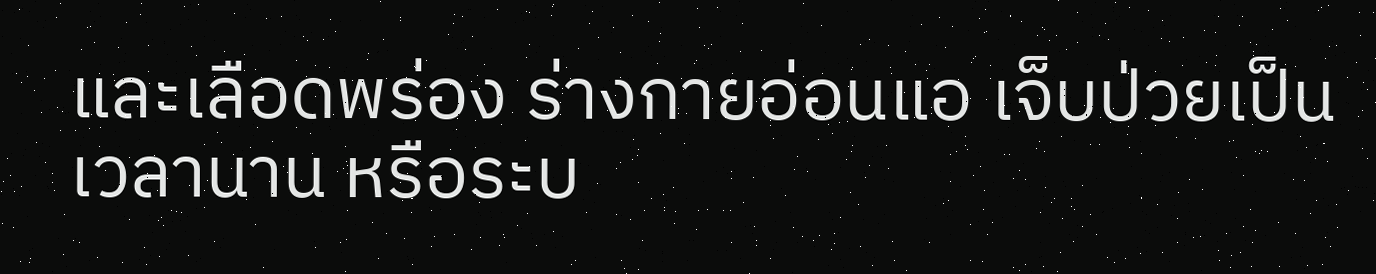และเลือดพร่อง ร่างกายอ่อนแอ เจ็บป่วยเป็นเวลานาน หรือระบ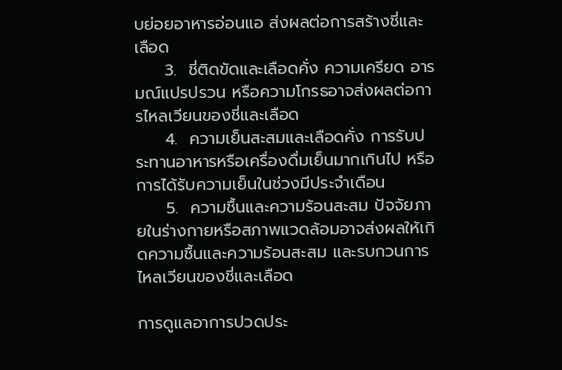บย่อยอาหารอ่อนแอ ส่งผลต่อการสร้างชี่และเลือด
     3.  ชี่ติดขัดและเลือดคั่ง ความเครียด อารมณ์แปรปรวน หรือความโกรธอาจส่งผลต่อการไหลเวียนของชี่และเลือด
     4.  ความเย็นสะสมและเลือดคั่ง การรับประทานอาหารหรือเครื่องดื่มเย็นมากเกินไป หรือการได้รับความเย็นในช่วงมีประจำเดือน
     5.  ความชื้นและความร้อนสะสม ปัจจัยภายในร่างกายหรือสภาพแวดล้อมอาจส่งผลให้เกิดความชื้นและความร้อนสะสม และรบกวนการไหลเวียนของชี่และเลือด

การดูแลอาการปวดประ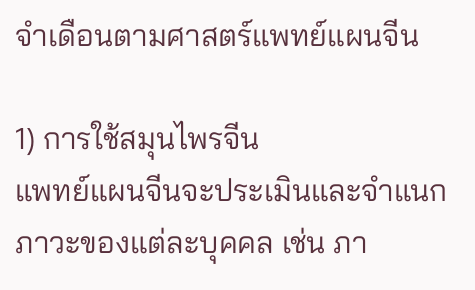จำเดือนตามศาสตร์แพทย์แผนจีน

1) การใช้สมุนไพรจีน
แพทย์แผนจีนจะประเมินและจำแนกภาวะของแต่ละบุคคล เช่น ภา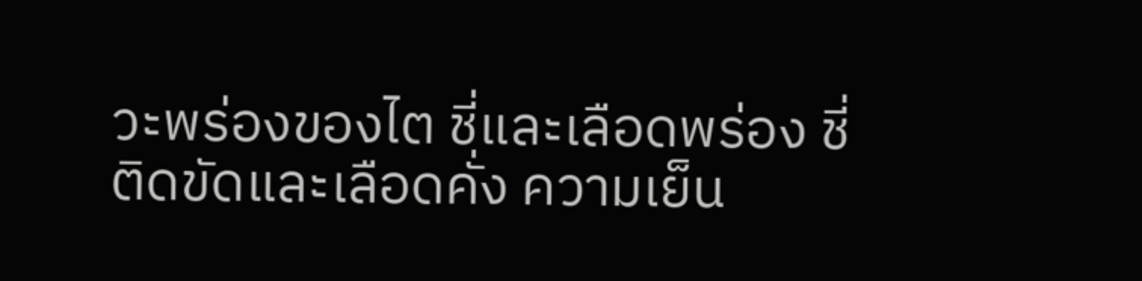วะพร่องของไต ชี่และเลือดพร่อง ชี่ติดขัดและเลือดคั่ง ความเย็น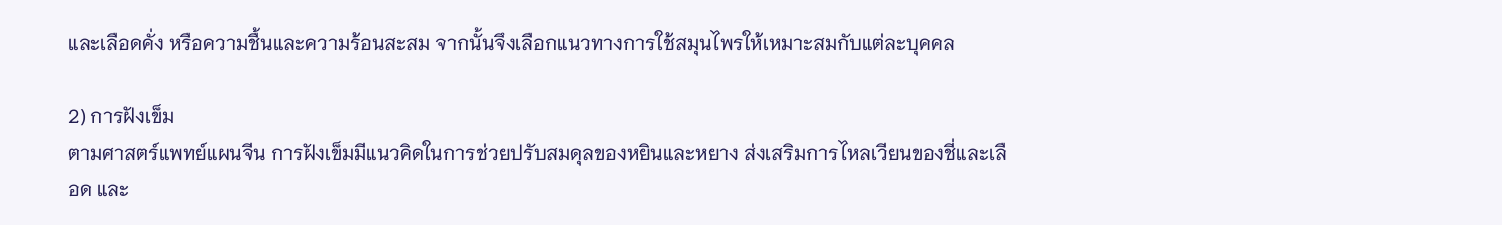และเลือดคั่ง หรือความชื้นและความร้อนสะสม จากนั้นจึงเลือกแนวทางการใช้สมุนไพรให้เหมาะสมกับแต่ละบุคคล

2) การฝังเข็ม
ตามศาสตร์แพทย์แผนจีน การฝังเข็มมีแนวคิดในการช่วยปรับสมดุลของหยินและหยาง ส่งเสริมการไหลเวียนของชี่และเลือด และ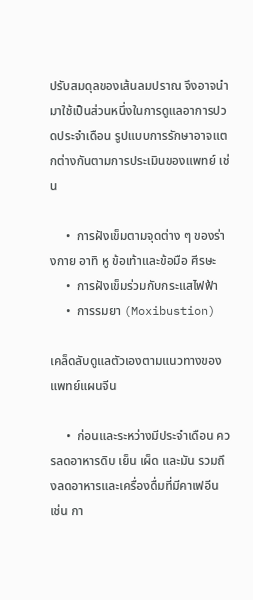ปรับสมดุลของเส้นลมปราณ จึงอาจนำมาใช้เป็นส่วนหนึ่งในการดูแลอาการปวดประจำเดือน รูปแบบการรักษาอาจแตกต่างกันตามการประเมินของแพทย์ เช่น

     •  การฝังเข็มตามจุดต่าง ๆ ของร่างกาย อาทิ หู ข้อเท้าและข้อมือ ศีรษะ
     •  การฝังเข็มร่วมกับกระแสไฟฟ้า
     •  การรมยา (Moxibustion)

เคล็ดลับดูแลตัวเองตามแนวทางของแพทย์แผนจีน

     •  ก่อนและระหว่างมีประจำเดือน ควรลดอาหารดิบ เย็น เผ็ด และมัน รวมถึงลดอาหารและเครื่องดื่มที่มีคาเฟอีน เช่น กา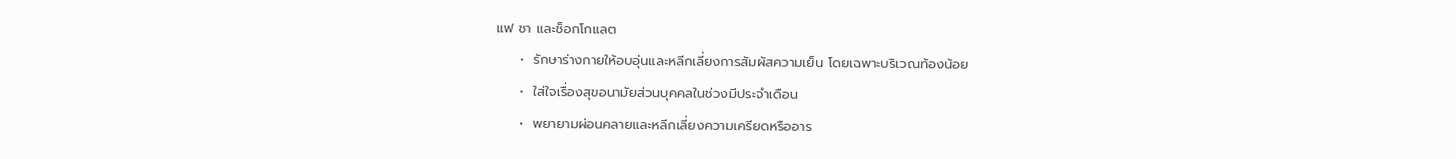แฟ ชา และช็อกโกแลต
     •  รักษาร่างกายให้อบอุ่นและหลีกเลี่ยงการสัมผัสความเย็น โดยเฉพาะบริเวณท้องน้อย
     •  ใส่ใจเรื่องสุขอนามัยส่วนบุคคลในช่วงมีประจำเดือน
     •  พยายามผ่อนคลายและหลีกเลี่ยงความเครียดหรืออาร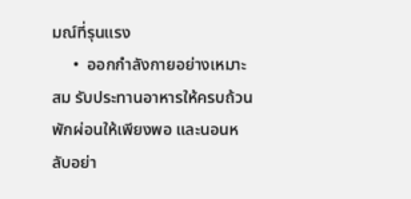มณ์ที่รุนแรง
     •  ออกกำลังกายอย่างเหมาะสม รับประทานอาหารให้ครบถ้วน พักผ่อนให้เพียงพอ และนอนหลับอย่า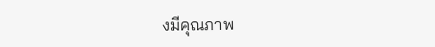งมีคุณภาพ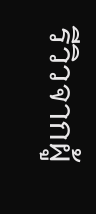รีวิวจากผู้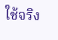ใช้จริง